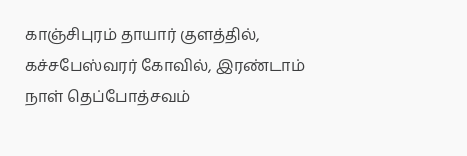காஞ்சிபுரம் தாயார் குளத்தில், கச்சபேஸ்வரர் கோவில், இரண்டாம் நாள் தெப்போத்சவம்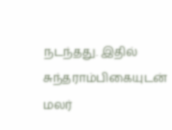நடந்தது. இதில் சுந்தராம்பிகையுடன் மலர்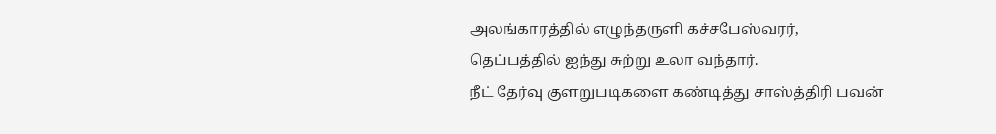அலங்காரத்தில் எழுந்தருளி கச்சபேஸ்வரர், தெப்பத்தில் ஐந்து சுற்று உலா வந்தார்.
நீட் தேர்வு குளறுபடிகளை கண்டித்து சாஸ்த்திரி பவன்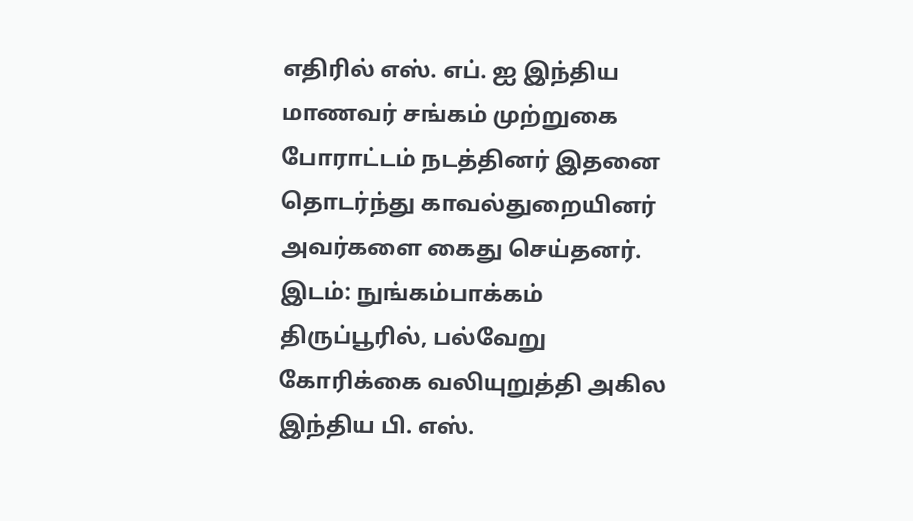எதிரில் எஸ். எப். ஐ இந்திய மாணவர் சங்கம் முற்றுகை போராட்டம் நடத்தினர் இதனை தொடர்ந்து காவல்துறையினர் அவர்களை கைது செய்தனர். இடம்: நுங்கம்பாக்கம்
திருப்பூரில், பல்வேறு கோரிக்கை வலியுறுத்தி அகில இந்திய பி. எஸ்.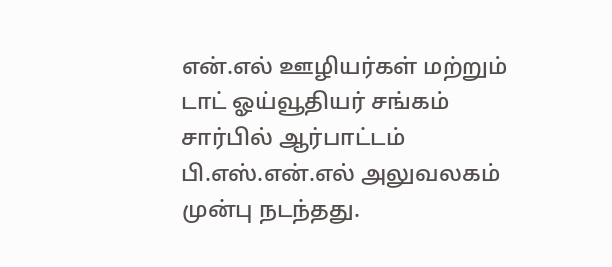என்.எல் ஊழியர்கள் மற்றும் டாட் ஓய்வூதியர் சங்கம் சார்பில் ஆர்பாட்டம் பி.எஸ்.என்.எல் அலுவலகம் முன்பு நடந்தது.